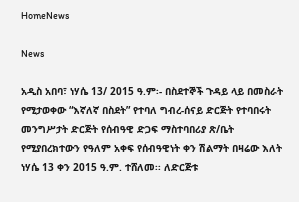HomeNews

News

አዲስ አበባ፣ ነሃሴ 13/ 2015 ዓ.ም፡- በስደተኞች ጉዳይ ላይ በመስራት የሚታወቀው “እኛለኛ በስደት” የተባለ ግብረ-ሰናይ ድርጅት የተባበሩት መንግሥታት ድርጅት የሰብዓዊ ድጋፍ ማስተባበሪያ ጽ/ቤት የሚያበረክተውን የዓለም አቀፍ የሰብዓዊነት ቀን ሽልማት በዛሬው እለት ነሃሴ 13 ቀን 2015 ዓ.ም. ተሸለመ፡፡ ለድርጅቱ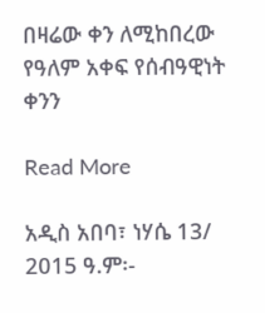በዛሬው ቀን ለሚከበረው የዓለም አቀፍ የሰብዓዊነት ቀንን

Read More

አዲስ አበባ፣ ነሃሴ 13/ 2015 ዓ.ም፡-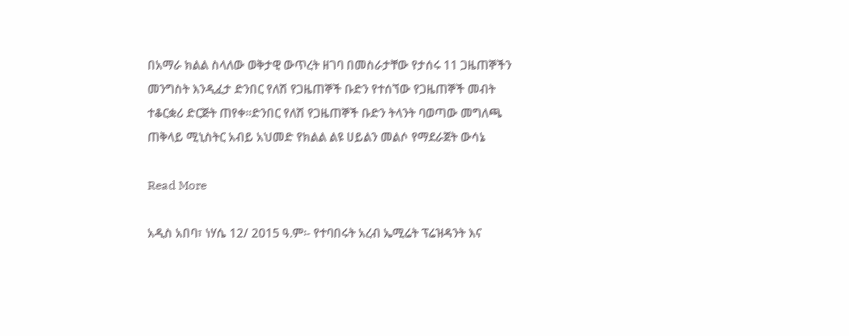በአማራ ክልል ስላለው ወቅታዊ ውጥረት ዘገባ በመስራታቸው የታሰሩ 11 ጋዜጠኞችን መንግስት እንዲፈታ ድንበር የለሽ የጋዜጠኞች ቡድን የተሰኘው የጋዜጠኞች መብት ተቆርቋሪ ድርጅት ጠየቀ፡፡ድንበር የለሽ የጋዜጠኞች ቡድን ትላንት ባወጣው መግለጫ ጠቅላይ ሚኒስትር አብይ አህመድ የክልል ልዩ ሀይልን መልሶ የማደራጀት ውሳኔ

Read More

አዲስ አበባ፣ ነሃሴ 12/ 2015 ዓ.ም፡- የተባበሩት አረብ ኤሚሬት ፕሬዝዳንት እና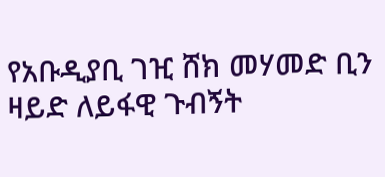የአቡዲያቢ ገዢ ሸክ መሃመድ ቢን ዛይድ ለይፋዊ ጉብኝት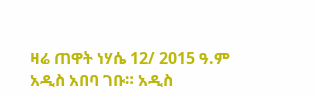ዛሬ ጠዋት ነሃሴ 12/ 2015 ዓ.ም አዲስ አበባ ገቡ። አዲስ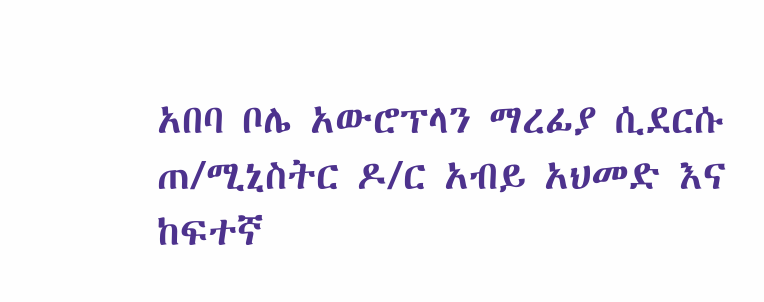አበባ ቦሌ አውሮፕላን ማረፊያ ሲደርሱ ጠ/ሚኒስትር ዶ/ር አብይ አህመድ እና ከፍተኛ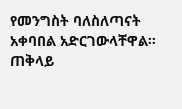የመንግስት ባለስለጣናት አቀባበል አድርገውላቸዋል። ጠቅላይ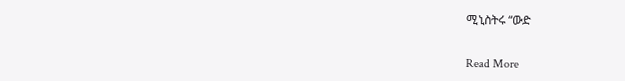ሚኒስትሩ “ውድ

Read More